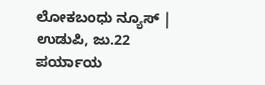ಲೋಕಬಂಧು ನ್ಯೂಸ್ | ಉಡುಪಿ, ಜು.22
ಪರ್ಯಾಯ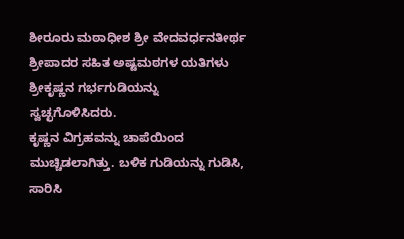ಶೀರೂರು ಮಠಾಧೀಶ ಶ್ರೀ ವೇದವರ್ಧನತೀರ್ಥ ಶ್ರೀಪಾದರ ಸಹಿತ ಅಷ್ಟಮಠಗಳ ಯತಿಗಳು ಶ್ರೀಕೃಷ್ಣನ ಗರ್ಭಗುಡಿಯನ್ನು ಸ್ವಚ್ಛಗೊಳಿಸಿದರು.
ಕೃಷ್ಣನ ವಿಗ್ರಹವನ್ನು ಚಾಪೆಯಿಂದ ಮುಚ್ಚಿಡಲಾಗಿತ್ತು. ಬಳಿಕ ಗುಡಿಯನ್ನು ಗುಡಿಸಿ, ಸಾರಿಸಿ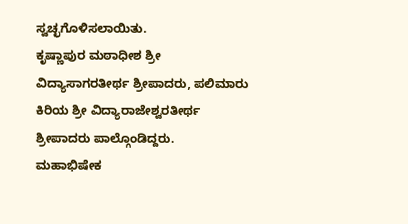ಸ್ವಚ್ಛಗೊಳಿಸಲಾಯಿತು.
ಕೃಷ್ಣಾಪುರ ಮಠಾಧೀಶ ಶ್ರೀ ವಿದ್ಯಾಸಾಗರತೀರ್ಥ ಶ್ರೀಪಾದರು, ಪಲಿಮಾರು ಕಿರಿಯ ಶ್ರೀ ವಿದ್ಯಾರಾಜೇಶ್ವರತೀರ್ಥ ಶ್ರೀಪಾದರು ಪಾಲ್ಗೊಂಡಿದ್ದರು.
ಮಹಾಭಿಷೇಕ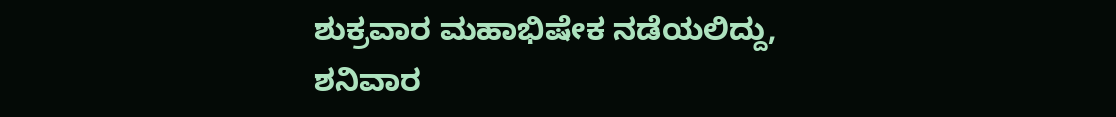ಶುಕ್ರವಾರ ಮಹಾಭಿಷೇಕ ನಡೆಯಲಿದ್ದು, ಶನಿವಾರ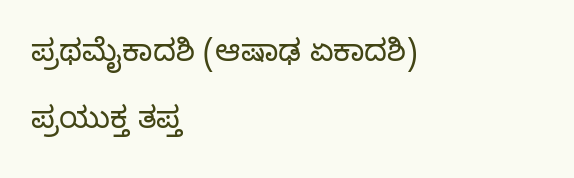ಪ್ರಥಮೈಕಾದಶಿ (ಆಷಾಢ ಏಕಾದಶಿ) ಪ್ರಯುಕ್ತ ತಪ್ತ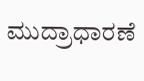ಮುದ್ರಾಧಾರಣೆ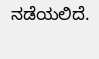ನಡೆಯಲಿದೆ.